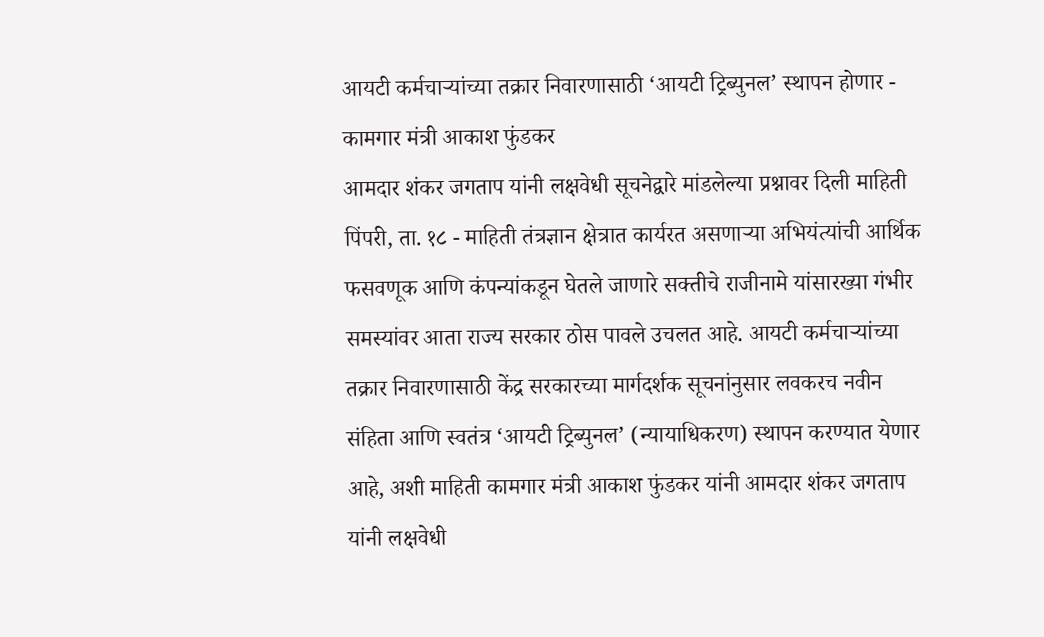आयटी कर्मचाऱ्यांच्या तक्रार निवारणासाठी ‘आयटी ट्रिब्युनल’ स्थापन होणार - कामगार मंत्री आकाश फुंडकर
आमदार शंकर जगताप यांनी लक्षवेधी सूचनेद्वारे मांडलेल्या प्रश्नावर दिली माहिती
पिंपरी, ता. १८ - माहिती तंत्रज्ञान क्षेत्रात कार्यरत असणाऱ्या अभियंत्यांची आर्थिक फसवणूक आणि कंपन्यांकडून घेतले जाणारे सक्तीचे राजीनामे यांसारख्या गंभीर समस्यांवर आता राज्य सरकार ठोस पावले उचलत आहे. आयटी कर्मचाऱ्यांच्या तक्रार निवारणासाठी केंद्र सरकारच्या मार्गदर्शक सूचनांनुसार लवकरच नवीन संहिता आणि स्वतंत्र ‘आयटी ट्रिब्युनल’ (न्यायाधिकरण) स्थापन करण्यात येणार आहे, अशी माहिती कामगार मंत्री आकाश फुंडकर यांनी आमदार शंकर जगताप यांनी लक्षवेधी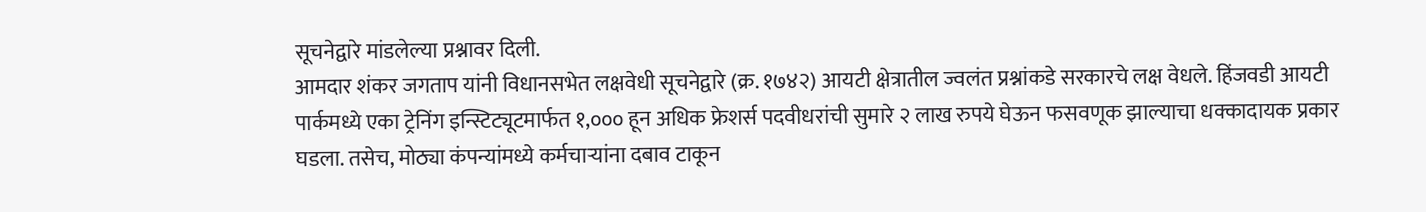सूचनेद्वारे मांडलेल्या प्रश्नावर दिली.
आमदार शंकर जगताप यांनी विधानसभेत लक्षवेधी सूचनेद्वारे (क्र. १७४२) आयटी क्षेत्रातील ज्वलंत प्रश्नांकडे सरकारचे लक्ष वेधले. हिंजवडी आयटी पार्कमध्ये एका ट्रेनिंग इन्स्टिट्यूटमार्फत १,००० हून अधिक फ्रेशर्स पदवीधरांची सुमारे २ लाख रुपये घेऊन फसवणूक झाल्याचा धक्कादायक प्रकार घडला. तसेच, मोठ्या कंपन्यांमध्ये कर्मचाऱ्यांना दबाव टाकून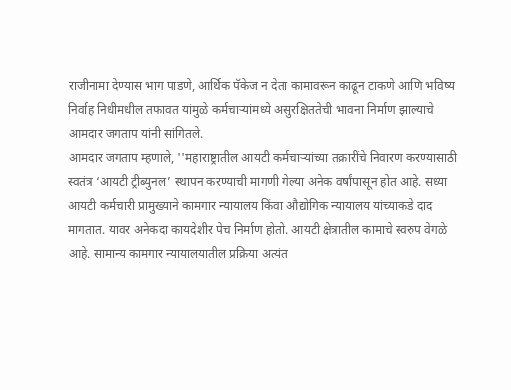राजीनामा देण्यास भाग पाडणे, आर्थिक पॅकेज न देता कामावरून काढून टाकणे आणि भविष्य निर्वाह निधीमधील तफावत यांमुळे कर्मचाऱ्यांमध्ये असुरक्षिततेची भावना निर्माण झाल्याचे आमदार जगताप यांनी सांगितले.
आमदार जगताप म्हणाले, ''महाराष्ट्रातील आयटी कर्मचाऱ्यांच्या तक्रारींचे निवारण करण्यासाठी स्वतंत्र ‘आयटी ट्रीब्युनल’ स्थापन करण्याची मागणी गेल्या अनेक वर्षांपासून होत आहे. सध्या आयटी कर्मचारी प्रामुख्याने कामगार न्यायालय किंवा औद्योगिक न्यायालय यांच्याकडे दाद मागतात. यावर अनेकदा कायदेशीर पेच निर्माण होतो. आयटी क्षेत्रातील कामाचे स्वरुप वेगळे आहे. सामान्य कामगार न्यायालयातील प्रक्रिया अत्यंत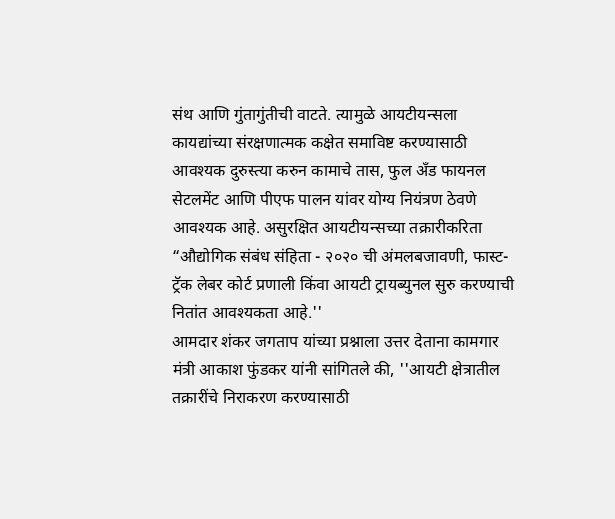संथ आणि गुंतागुंतीची वाटते. त्यामुळे आयटीयन्सला कायद्यांच्या संरक्षणात्मक कक्षेत समाविष्ट करण्यासाठी आवश्यक दुरुस्त्या करुन कामाचे तास, फुल अँड फायनल सेटलमेंट आणि पीएफ पालन यांवर योग्य नियंत्रण ठेवणे आवश्यक आहे. असुरक्षित आयटीयन्सच्या तक्रारीकरिता “औद्योगिक संबंध संहिता - २०२० ची अंमलबजावणी, फास्ट-ट्रॅक लेबर कोर्ट प्रणाली किंवा आयटी ट्रायब्युनल सुरु करण्याची नितांत आवश्यकता आहे.''
आमदार शंकर जगताप यांच्या प्रश्नाला उत्तर देताना कामगार मंत्री आकाश फुंडकर यांनी सांगितले की, ''आयटी क्षेत्रातील तक्रारींचे निराकरण करण्यासाठी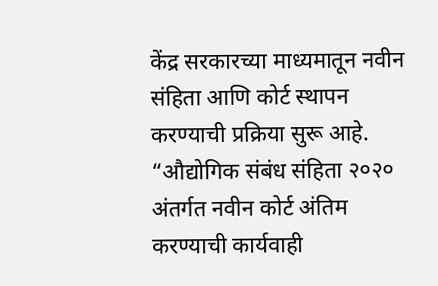केंद्र सरकारच्या माध्यमातून नवीन संहिता आणि कोर्ट स्थापन करण्याची प्रक्रिया सुरू आहे. “औद्योगिक संबंध संहिता २०२० अंतर्गत नवीन कोर्ट अंतिम करण्याची कार्यवाही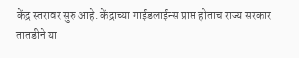केंद्र स्तरावर सुरु आहे. केंद्राच्या गाईडलाईन्स प्राप्त होताच राज्य सरकार तातडीने या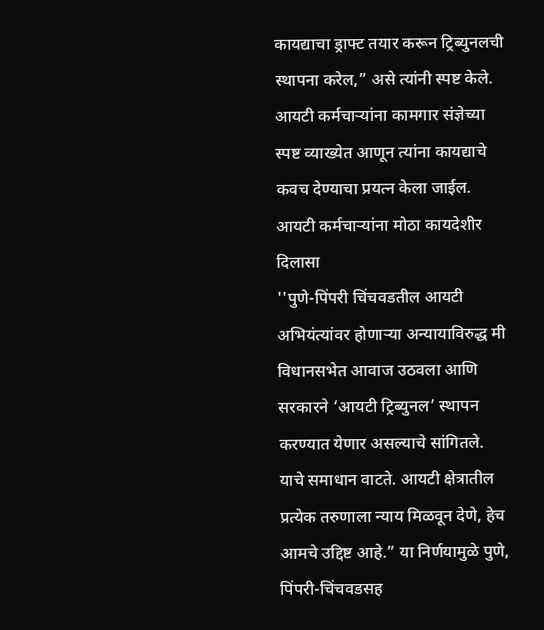कायद्याचा ड्राफ्ट तयार करून ट्रिब्युनलची स्थापना करेल,” असे त्यांनी स्पष्ट केले. आयटी कर्मचाऱ्यांना कामगार संज्ञेच्या स्पष्ट व्याख्येत आणून त्यांना कायद्याचे कवच देण्याचा प्रयत्न केला जाईल.
आयटी कर्मचाऱ्यांना मोठा कायदेशीर दिलासा
''पुणे-पिंपरी चिंचवडतील आयटी अभियंत्यांवर होणाऱ्या अन्यायाविरुद्ध मी विधानसभेत आवाज उठवला आणि सरकारने ‘आयटी ट्रिब्युनल’ स्थापन करण्यात येणार असल्याचे सांगितले. याचे समाधान वाटते. आयटी क्षेत्रातील प्रत्येक तरुणाला न्याय मिळवून देणे, हेच आमचे उद्दिष्ट आहे.” या निर्णयामुळे पुणे, पिंपरी-चिंचवडसह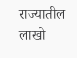राज्यातील लाखो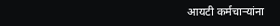आयटी कर्मचाऱ्यांना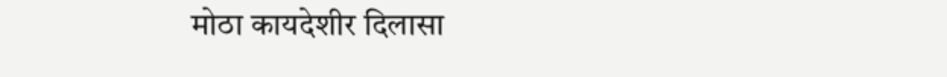मोठा कायदेशीर दिलासा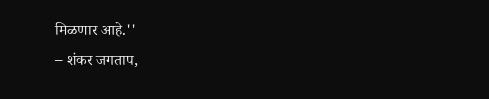मिळणार आहे.''
– शंकर जगताप,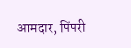आमदार, पिंपरी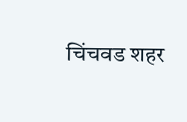चिंचवड शहर